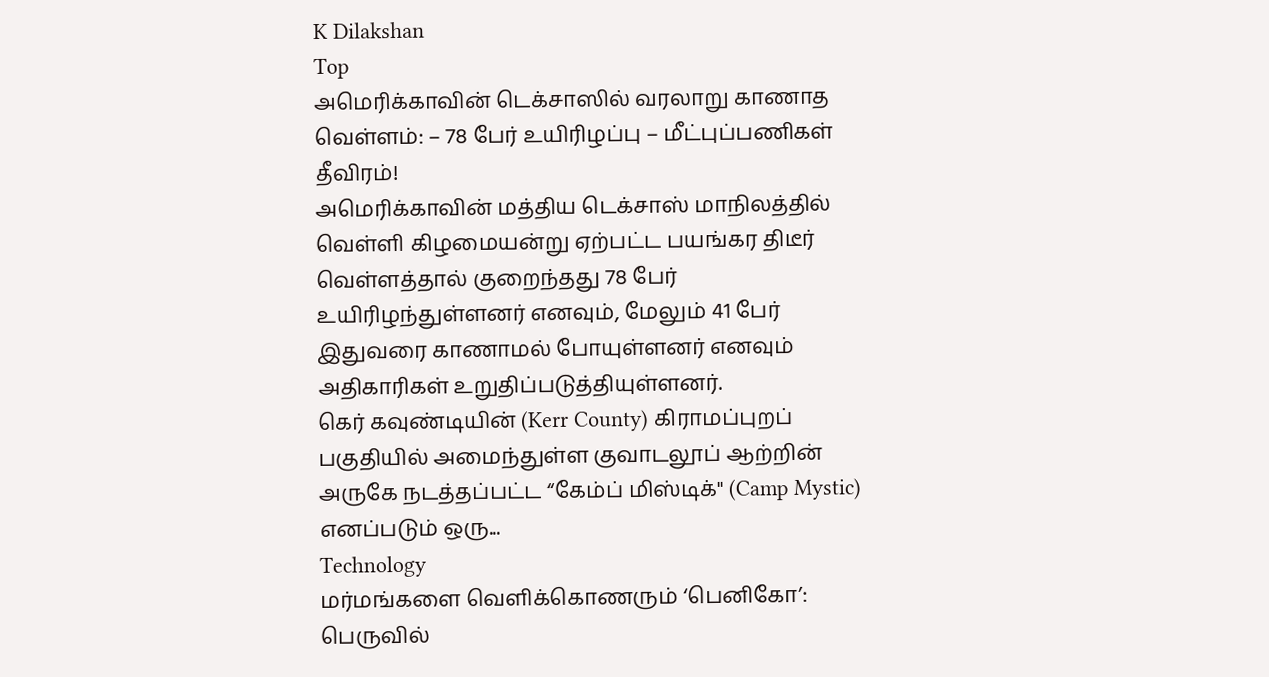K Dilakshan
Top
அமெரிக்காவின் டெக்சாஸில் வரலாறு காணாத வெள்ளம்: – 78 பேர் உயிரிழப்பு – மீட்புப்பணிகள் தீவிரம்!
அமெரிக்காவின் மத்திய டெக்சாஸ் மாநிலத்தில் வெள்ளி கிழமையன்று ஏற்பட்ட பயங்கர திடீர் வெள்ளத்தால் குறைந்தது 78 பேர் உயிரிழந்துள்ளனர் எனவும், மேலும் 41 பேர் இதுவரை காணாமல் போயுள்ளனர் எனவும் அதிகாரிகள் உறுதிப்படுத்தியுள்ளனர்.
கெர் கவுண்டியின் (Kerr County) கிராமப்புறப் பகுதியில் அமைந்துள்ள குவாடலூப் ஆற்றின் அருகே நடத்தப்பட்ட “கேம்ப் மிஸ்டிக்" (Camp Mystic) எனப்படும் ஒரு...
Technology
மர்மங்களை வெளிக்கொணரும் ‘பெனிகோ’: பெருவில்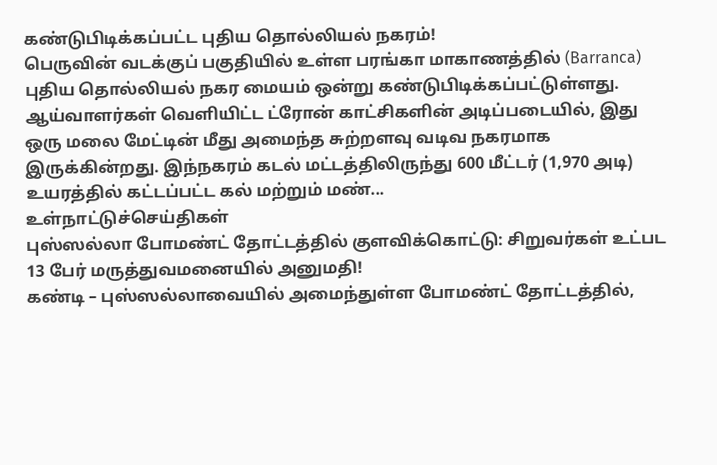கண்டுபிடிக்கப்பட்ட புதிய தொல்லியல் நகரம்!
பெருவின் வடக்குப் பகுதியில் உள்ள பரங்கா மாகாணத்தில் (Barranca) புதிய தொல்லியல் நகர மையம் ஒன்று கண்டுபிடிக்கப்பட்டுள்ளது.
ஆய்வாளர்கள் வெளியிட்ட ட்ரோன் காட்சிகளின் அடிப்படையில், இது ஒரு மலை மேட்டின் மீது அமைந்த சுற்றளவு வடிவ நகரமாக இருக்கின்றது. இந்நகரம் கடல் மட்டத்திலிருந்து 600 மீட்டர் (1,970 அடி) உயரத்தில் கட்டப்பட்ட கல் மற்றும் மண்...
உள்நாட்டுச்செய்திகள்
புஸ்ஸல்லா போமண்ட் தோட்டத்தில் குளவிக்கொட்டு: சிறுவர்கள் உட்பட 13 பேர் மருத்துவமனையில் அனுமதி!
கண்டி – புஸ்ஸல்லாவையில் அமைந்துள்ள போமண்ட் தோட்டத்தில்,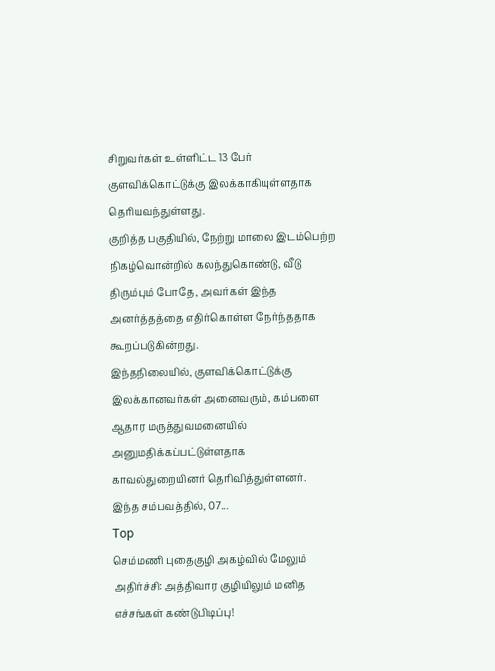சிறுவர்கள் உள்ளிட்ட 13 பேர் குளவிக்கொட்டுக்கு இலக்காகியுள்ளதாக தெரியவந்துள்ளது.
குறித்த பகுதியில், நேற்று மாலை இடம்பெற்ற நிகழ்வொன்றில் கலந்துகொண்டு, வீடு திரும்பும் போதே, அவர்கள் இந்த அனர்த்தத்தை எதிர்கொள்ள நேர்ந்ததாக கூறப்படுகின்றது.
இந்தநிலையில், குளவிக்கொட்டுக்கு இலக்கானவர்கள் அனைவரும், கம்பளை ஆதார மருத்துவமனையில் அனுமதிக்கப்பட்டுள்ளதாக காவல்துறையினர் தெரிவித்துள்ளனர்.
இந்த சம்பவத்தில், 07...
Top
செம்மணி புதைகுழி அகழ்வில் மேலும் அதிர்ச்சி: அத்திவார குழியிலும் மனித எச்சங்கள் கண்டுபிடிப்பு!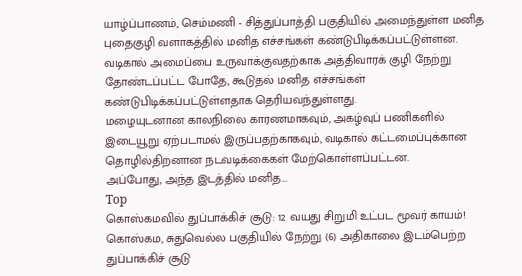யாழ்ப்பாணம், செம்மணி - சித்துப்பாத்தி பகுதியில் அமைந்துள்ள மனித புதைகுழி வளாகத்தில் மனித எச்சங்கள் கண்டுபிடிக்கப்பட்டுள்ளன.
வடிகால் அமைப்பை உருவாக்குவதற்காக அத்திவாரக் குழி நேற்று தோண்டப்பட்ட போதே, கூடுதல் மனித எச்சங்கள் கண்டுபிடிக்கப்பட்டுள்ளதாக தெரியவந்துள்ளது.
மழையுடனான காலநிலை காரணமாகவும், அகழ்வுப் பணிகளில் இடையூறு ஏற்படாமல் இருப்பதற்காகவும், வடிகால் கட்டமைப்புக்கான தொழில்திறனான நடவடிக்கைகள் மேற்கொள்ளப்பட்டன.
அப்போது, அந்த இடத்தில் மனித...
Top
கொஸ்கமவில் துப்பாக்கிச் சூடு: 12 வயது சிறுமி உட்பட மூவர் காயம்!
கொஸ்கம, சுதுவெல்ல பகுதியில் நேற்று (6) அதிகாலை இடம்பெற்ற துப்பாக்கிச் சூடு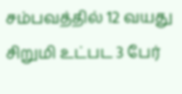சம்பவத்தில் 12 வயது சிறுமி உட்பட 3 பேர்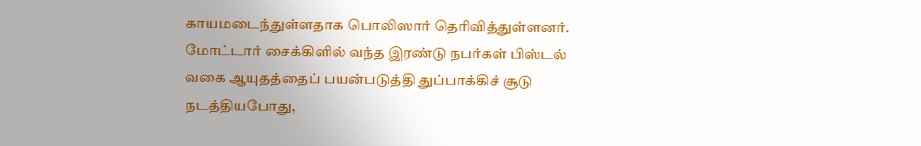காயமடைந்துள்ளதாக பொலிஸார் தெரிவித்துள்ளனர்.
மோட்டார் சைக்கிளில் வந்த இரண்டு நபர்கள் பிஸ்டல் வகை ஆயுதத்தைப் பயன்படுத்தி துப்பாக்கிச் சூடு நடத்தியபோது,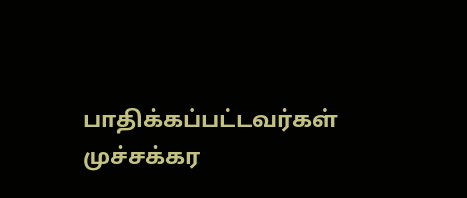பாதிக்கப்பட்டவர்கள் முச்சக்கர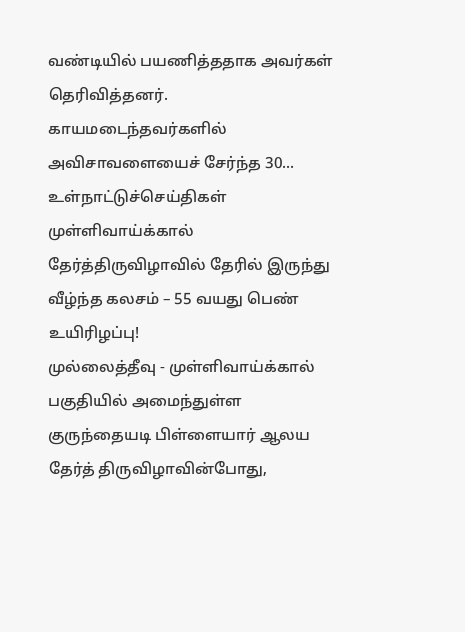வண்டியில் பயணித்ததாக அவர்கள் தெரிவித்தனர்.
காயமடைந்தவர்களில் அவிசாவளையைச் சேர்ந்த 30...
உள்நாட்டுச்செய்திகள்
முள்ளிவாய்க்கால் தேர்த்திருவிழாவில் தேரில் இருந்து வீழ்ந்த கலசம் – 55 வயது பெண் உயிரிழப்பு!
முல்லைத்தீவு - முள்ளிவாய்க்கால் பகுதியில் அமைந்துள்ள குருந்தையடி பிள்ளையார் ஆலய தேர்த் திருவிழாவின்போது,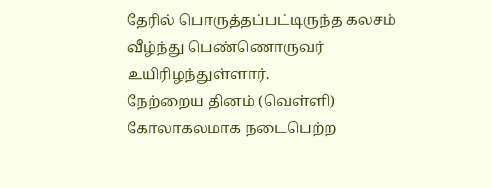தேரில் பொருத்தப்பட்டிருந்த கலசம் வீழ்ந்து பெண்ணொருவர் உயிரிழந்துள்ளார்.
நேற்றைய தினம் (வெள்ளி) கோலாகலமாக நடைபெற்ற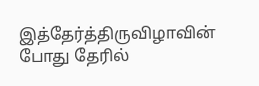இத்தேர்த்திருவிழாவின் போது தேரில்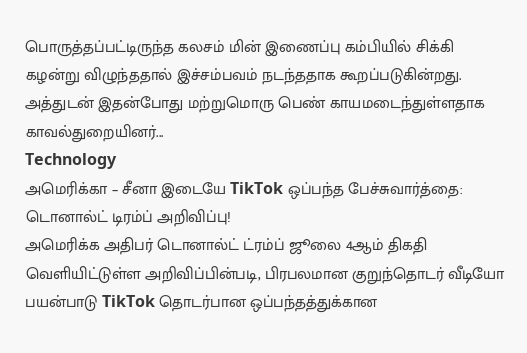பொருத்தப்பட்டிருந்த கலசம் மின் இணைப்பு கம்பியில் சிக்கி கழன்று விழுந்ததால் இச்சம்பவம் நடந்ததாக கூறப்படுகின்றது.
அத்துடன் இதன்போது மற்றுமொரு பெண் காயமடைந்துள்ளதாக காவல்துறையினர்...
Technology
அமெரிக்கா – சீனா இடையே TikTok ஒப்பந்த பேச்சுவார்த்தை: டொனால்ட் டிரம்ப் அறிவிப்பு!
அமெரிக்க அதிபர் டொனால்ட் ட்ரம்ப் ஜூலை 4ஆம் திகதி வெளியிட்டுள்ள அறிவிப்பின்படி, பிரபலமான குறுந்தொடர் வீடியோ பயன்பாடு TikTok தொடர்பான ஒப்பந்தத்துக்கான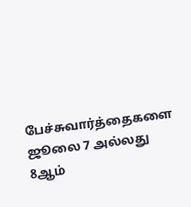பேச்சுவார்த்தைகளை ஜூலை 7 அல்லது 8ஆம்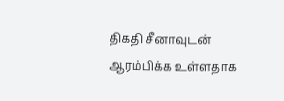திகதி சீனாவுடன் ஆரம்பிக்க உள்ளதாக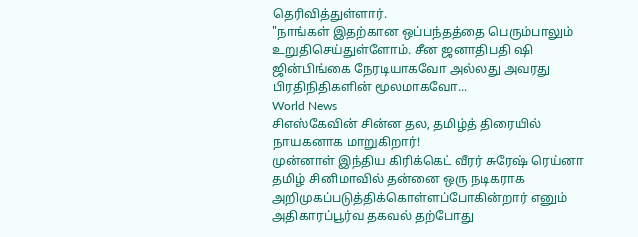தெரிவித்துள்ளார்.
"நாங்கள் இதற்கான ஒப்பந்தத்தை பெரும்பாலும் உறுதிசெய்துள்ளோம். சீன ஜனாதிபதி ஷி ஜின்பிங்கை நேரடியாகவோ அல்லது அவரது பிரதிநிதிகளின் மூலமாகவோ...
World News
சிஎஸ்கேவின் சின்ன தல, தமிழ்த் திரையில் நாயகனாக மாறுகிறார்!
முன்னாள் இந்திய கிரிக்கெட் வீரர் சுரேஷ் ரெய்னா தமிழ் சினிமாவில் தன்னை ஒரு நடிகராக அறிமுகப்படுத்திக்கொள்ளப்போகின்றார் எனும் அதிகாரப்பூர்வ தகவல் தற்போது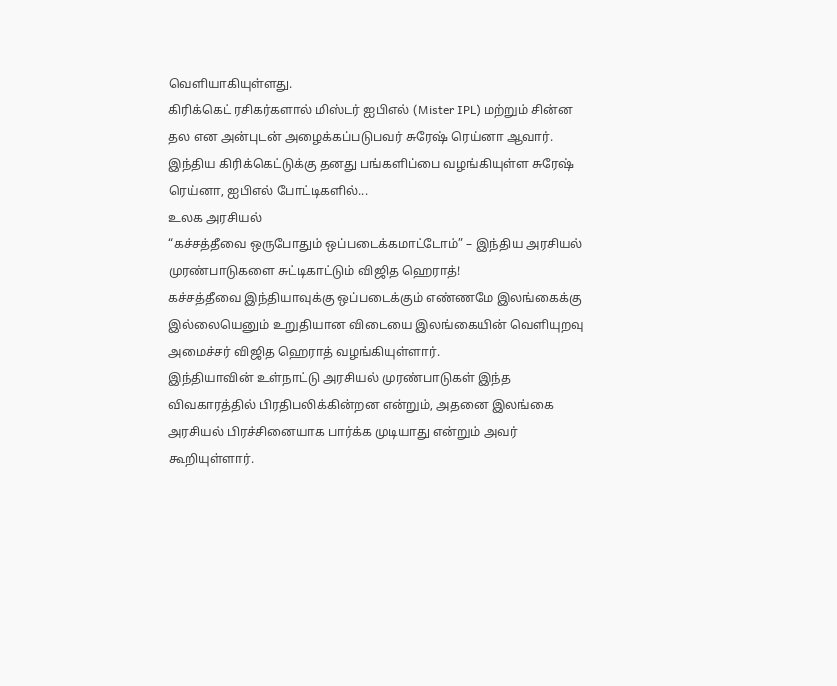வெளியாகியுள்ளது.
கிரிக்கெட் ரசிகர்களால் மிஸ்டர் ஐபிஎல் (Mister IPL) மற்றும் சின்ன தல என அன்புடன் அழைக்கப்படுபவர் சுரேஷ் ரெய்னா ஆவார்.
இந்திய கிரிக்கெட்டுக்கு தனது பங்களிப்பை வழங்கியுள்ள சுரேஷ் ரெய்னா, ஐபிஎல் போட்டிகளில்...
உலக அரசியல்
“கச்சத்தீவை ஒருபோதும் ஒப்படைக்கமாட்டோம்” – இந்திய அரசியல் முரண்பாடுகளை சுட்டிகாட்டும் விஜித ஹெராத்!
கச்சத்தீவை இந்தியாவுக்கு ஒப்படைக்கும் எண்ணமே இலங்கைக்கு இல்லையெனும் உறுதியான விடையை இலங்கையின் வெளியுறவு அமைச்சர் விஜித ஹெராத் வழங்கியுள்ளார்.
இந்தியாவின் உள்நாட்டு அரசியல் முரண்பாடுகள் இந்த விவகாரத்தில் பிரதிபலிக்கின்றன என்றும், அதனை இலங்கை அரசியல் பிரச்சினையாக பார்க்க முடியாது என்றும் அவர் கூறியுள்ளார்.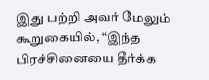இது பற்றி அவர் மேலும் கூறுகையில், “இந்த பிரச்சினையை தீர்க்க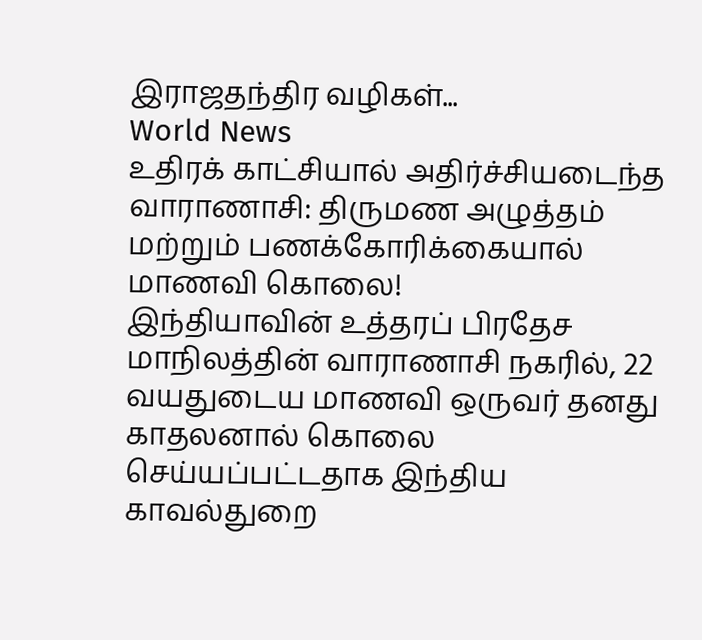இராஜதந்திர வழிகள்...
World News
உதிரக் காட்சியால் அதிர்ச்சியடைந்த வாராணாசி: திருமண அழுத்தம் மற்றும் பணக்கோரிக்கையால் மாணவி கொலை!
இந்தியாவின் உத்தரப் பிரதேச மாநிலத்தின் வாராணாசி நகரில், 22 வயதுடைய மாணவி ஒருவர் தனது காதலனால் கொலை செய்யப்பட்டதாக இந்திய காவல்துறை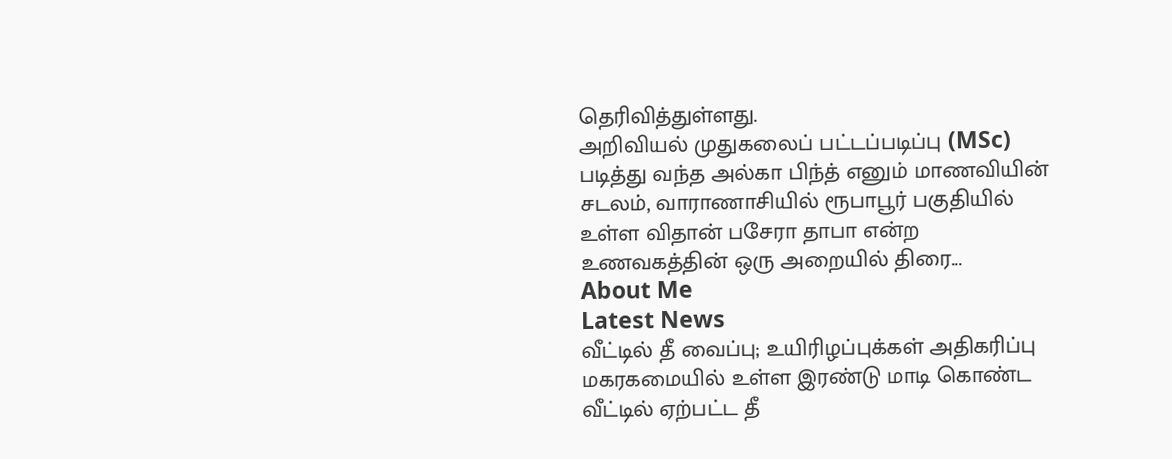தெரிவித்துள்ளது.
அறிவியல் முதுகலைப் பட்டப்படிப்பு (MSc) படித்து வந்த அல்கா பிந்த் எனும் மாணவியின் சடலம், வாராணாசியில் ரூபாபூர் பகுதியில் உள்ள விதான் பசேரா தாபா என்ற உணவகத்தின் ஒரு அறையில் திரை...
About Me
Latest News
வீட்டில் தீ வைப்பு; உயிரிழப்புக்கள் அதிகரிப்பு
மகரகமையில் உள்ள இரண்டு மாடி கொண்ட வீட்டில் ஏற்பட்ட தீ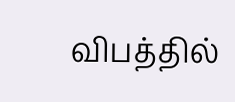விபத்தில்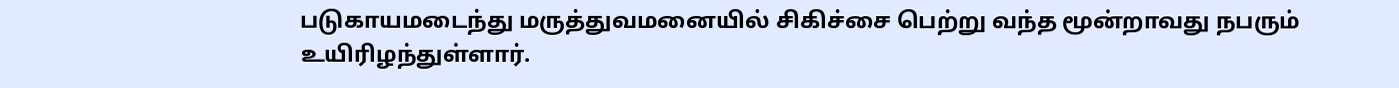படுகாயமடைந்து மருத்துவமனையில் சிகிச்சை பெற்று வந்த மூன்றாவது நபரும் உயிரிழந்துள்ளார்.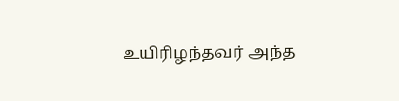உயிரிழந்தவர் அந்த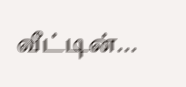வீட்டின்...